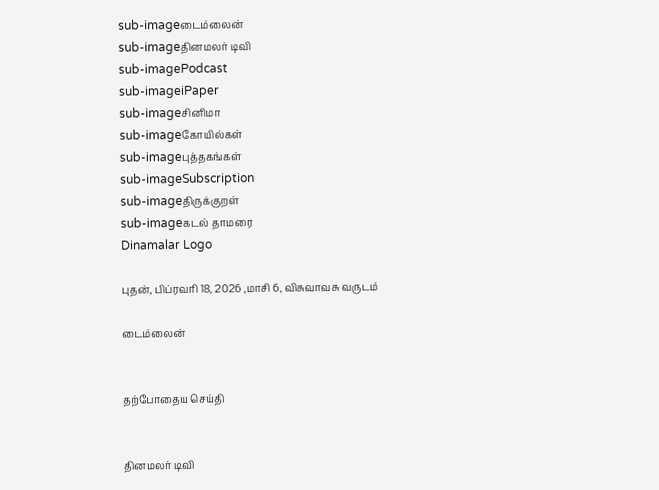sub-imageடைம்லைன்
sub-imageதினமலர் டிவி
sub-imagePodcast
sub-imageiPaper
sub-imageசினிமா
sub-imageகோயில்கள்
sub-imageபுத்தகங்கள்
sub-imageSubscription
sub-imageதிருக்குறள்
sub-imageகடல் தாமரை
Dinamalar Logo

புதன், பிப்ரவரி 18, 2026 ,மாசி 6, விசுவாவசு வருடம்

டைம்லைன்


தற்போதைய செய்தி


தினமலர் டிவி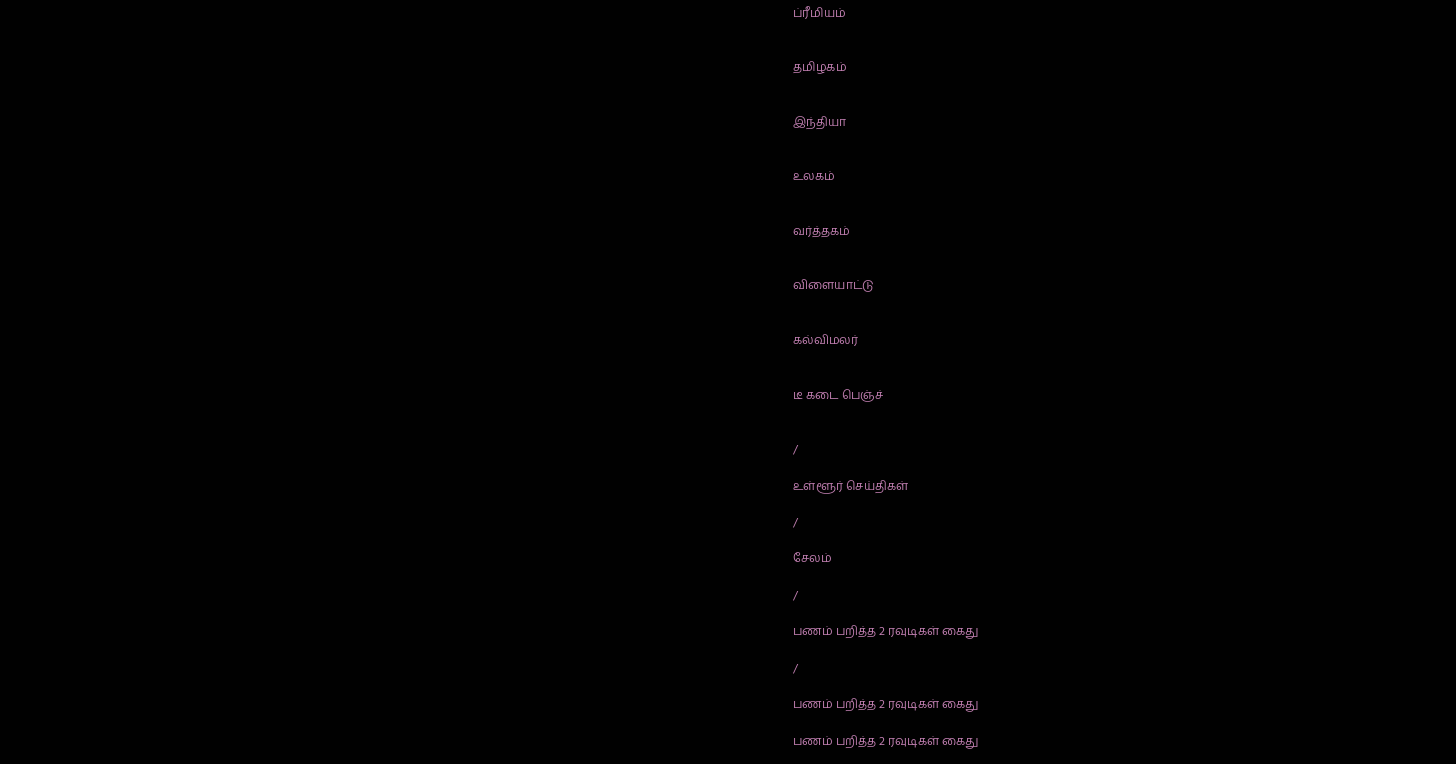ப்ரீமியம்


தமிழகம்


இந்தியா


உலகம்


வர்த்தகம்


விளையாட்டு


கல்விமலர்


டீ கடை பெஞ்ச்


/

உள்ளூர் செய்திகள்

/

சேலம்

/

பணம் பறித்த 2 ரவுடிகள் கைது

/

பணம் பறித்த 2 ரவுடிகள் கைது

பணம் பறித்த 2 ரவுடிகள் கைது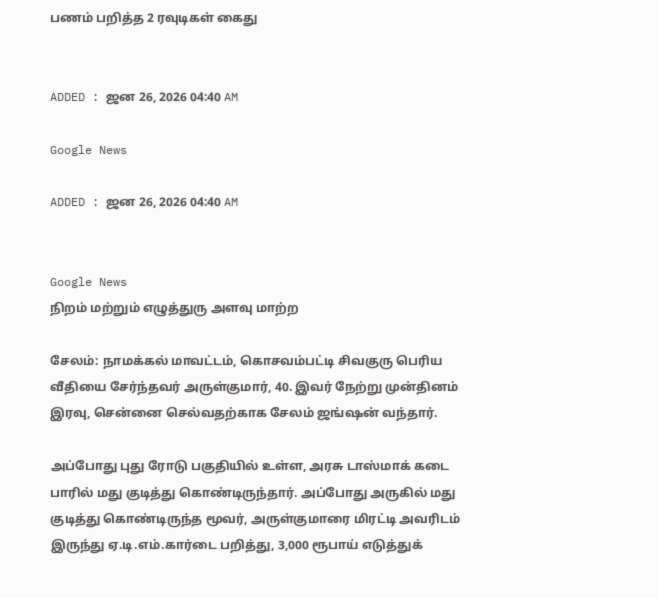பணம் பறித்த 2 ரவுடிகள் கைது


ADDED : ஜன 26, 2026 04:40 AM

Google News

ADDED : ஜன 26, 2026 04:40 AM


Google News
நிறம் மற்றும் எழுத்துரு அளவு மாற்ற

சேலம்: நாமக்கல் மாவட்டம், கொசவம்பட்டி சிவகுரு பெரிய வீதியை சேர்ந்தவர் அருள்குமார், 40. இவர் நேற்று முன்தினம் இரவு, சென்னை செல்வதற்காக சேலம் ஜங்ஷன் வந்தார்.

அப்போது புது ரோடு பகுதியில் உள்ள, அரசு டாஸ்மாக் கடை பாரில் மது குடித்து கொண்டிருந்தார். அப்போது அருகில் மது குடித்து கொண்டிருந்த மூவர், அருள்குமாரை மிரட்டி அவரிடம் இருந்து ஏ.டி.எம்.கார்டை பறித்து, 3,000 ரூபாய் எடுத்துக்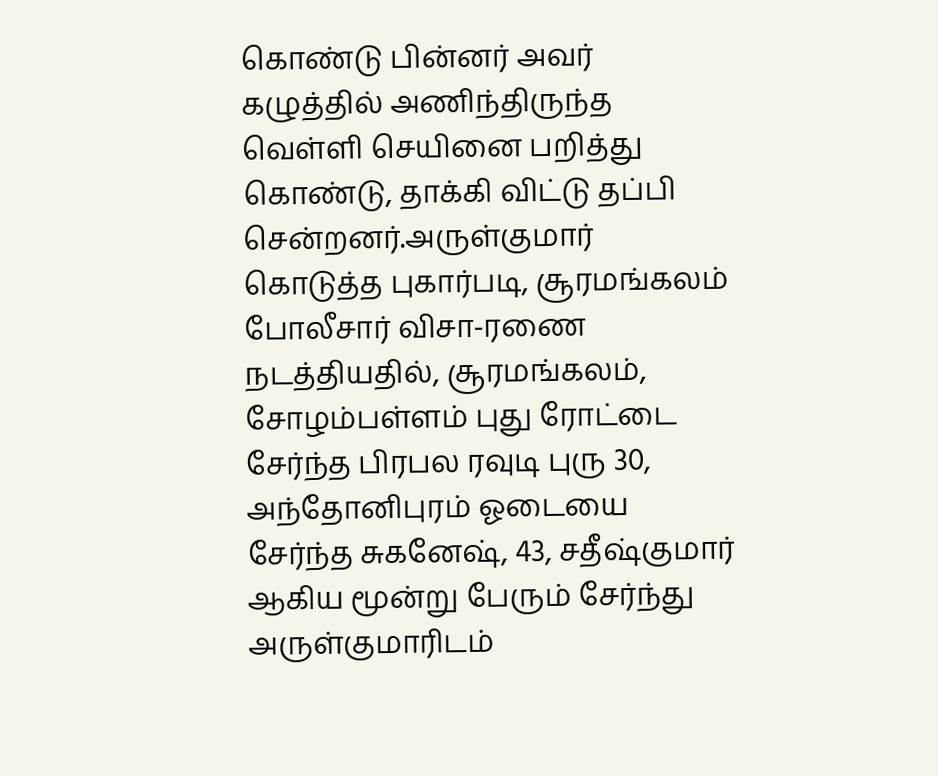கொண்டு பின்னர் அவர் கழுத்தில் அணிந்திருந்த வெள்ளி செயினை பறித்து கொண்டு, தாக்கி விட்டு தப்பி சென்றனர்.அருள்குமார் கொடுத்த புகார்படி, சூரமங்கலம் போலீசார் விசா-ரணை நடத்தியதில், சூரமங்கலம், சோழம்பள்ளம் புது ரோட்டை சேர்ந்த பிரபல ரவுடி புரு 30, அந்தோனிபுரம் ஓடையை சேர்ந்த சுகனேஷ், 43, சதீஷ்குமார் ஆகிய மூன்று பேரும் சேர்ந்து அருள்குமாரிடம்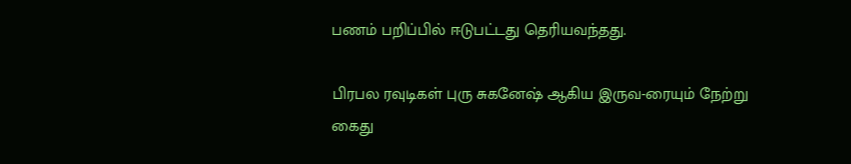பணம் பறிப்பில் ஈடுபட்டது தெரியவந்தது.

பிரபல ரவுடிகள் புரு சுகனேஷ் ஆகிய இருவ-ரையும் நேற்று கைது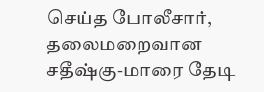செய்த போலீசார், தலைமறைவான சதீஷ்கு-மாரை தேடி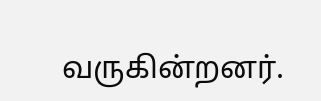வருகின்றனர்.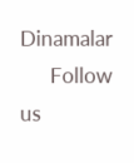Dinamalar
      Follow us